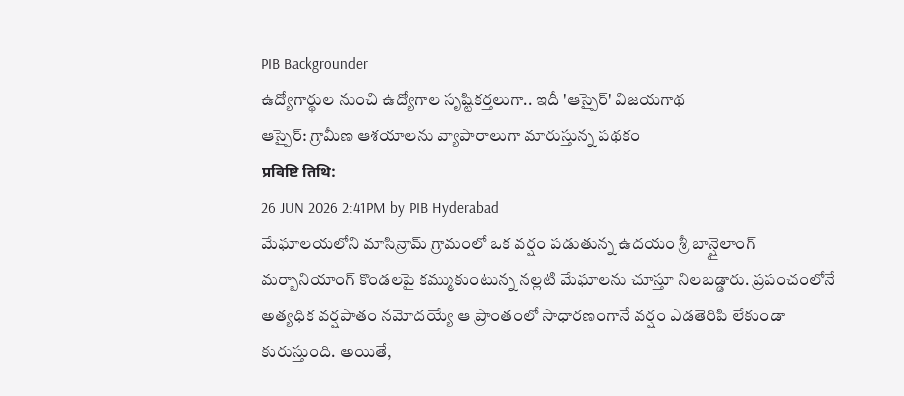PIB Backgrounder
ఉద్యోగార్థుల నుంచి ఉద్యోగాల సృష్టికర్తలుగా.. ఇదీ 'ఆస్పైర్' విజయగాథ
ఆస్పైర్: గ్రామీణ ఆశయాలను వ్యాపారాలుగా మారుస్తున్న పథకం
प्रविष्टि तिथि:
26 JUN 2026 2:41PM by PIB Hyderabad
మేఘాలయలోని మాసిన్రామ్ గ్రామంలో ఒక వర్షం పడుతున్న ఉదయం శ్రీ బాన్షైలాంగ్ మర్బానియాంగ్ కొండలపై కమ్ముకుంటున్న నల్లటి మేఘాలను చూస్తూ నిలబడ్డారు. ప్రపంచంలోనే అత్యధిక వర్షపాతం నమోదయ్యే ఆ ప్రాంతంలో సాధారణంగానే వర్షం ఎడతెరిపి లేకుండా కురుస్తుంది. అయితే,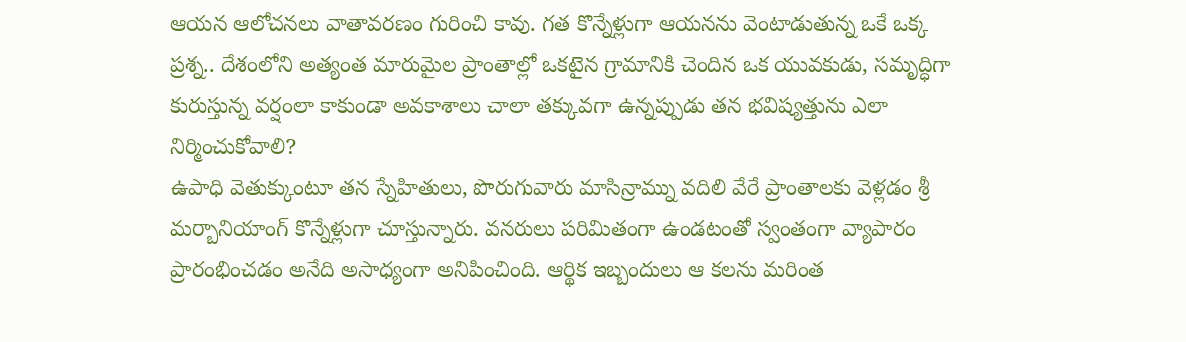ఆయన ఆలోచనలు వాతావరణం గురించి కావు. గత కొన్నేళ్లుగా ఆయనను వెంటాడుతున్న ఒకే ఒక్క ప్రశ్న.. దేశంలోని అత్యంత మారుమైల ప్రాంతాల్లో ఒకటైన గ్రామానికి చెందిన ఒక యువకుడు, సమృద్ధిగా కురుస్తున్న వర్షంలా కాకుండా అవకాశాలు చాలా తక్కువగా ఉన్నప్పుడు తన భవిష్యత్తును ఎలా నిర్మించుకోవాలి?
ఉపాధి వెతుక్కుంటూ తన స్నేహితులు, పొరుగువారు మాసిన్రామ్ను వదిలి వేరే ప్రాంతాలకు వెళ్లడం శ్రీ మర్బానియాంగ్ కొన్నేళ్లుగా చూస్తున్నారు. వనరులు పరిమితంగా ఉండటంతో స్వంతంగా వ్యాపారం ప్రారంభించడం అనేది అసాధ్యంగా అనిపించింది. ఆర్థిక ఇబ్బందులు ఆ కలను మరింత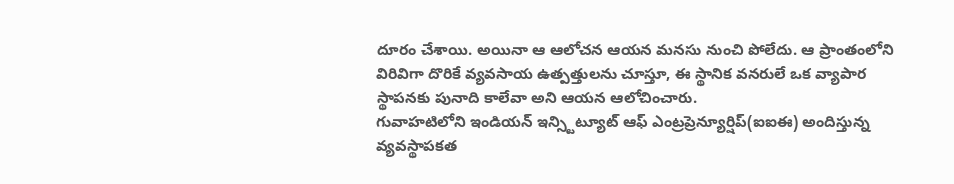దూరం చేశాయి. అయినా ఆ ఆలోచన ఆయన మనసు నుంచి పోలేదు. ఆ ప్రాంతంలోని విరివిగా దొరికే వ్యవసాయ ఉత్పత్తులను చూస్తూ, ఈ స్థానిక వనరులే ఒక వ్యాపార స్థాపనకు పునాది కాలేవా అని ఆయన ఆలోచించారు.
గువాహటిలోని ఇండియన్ ఇన్స్టిట్యూట్ ఆఫ్ ఎంట్రప్రెన్యూర్షిప్(ఐఐఈ) అందిస్తున్న వ్యవస్థాపకత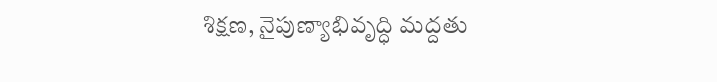శిక్షణ, నైపుణ్యాభివృద్ధి మద్దతు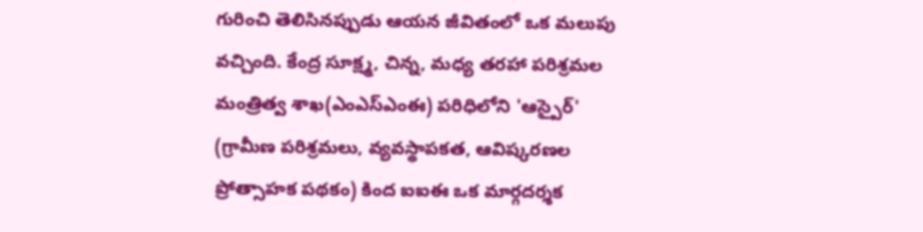గురించి తెలిసినప్పుడు ఆయన జీవితంలో ఒక మలుపు వచ్చింది. కేంద్ర సూక్ష్మ, చిన్న, మధ్య తరహా పరిశ్రమల మంత్రిత్వ శాఖ(ఎంఎస్ఎంఈ) పరిధిలోని 'ఆస్పైర్' (గ్రామీణ పరిశ్రమలు, వ్యవస్థాపకత, ఆవిష్కరణల ప్రోత్సాహక పథకం) కింద ఐఐఈ ఒక మార్గదర్శక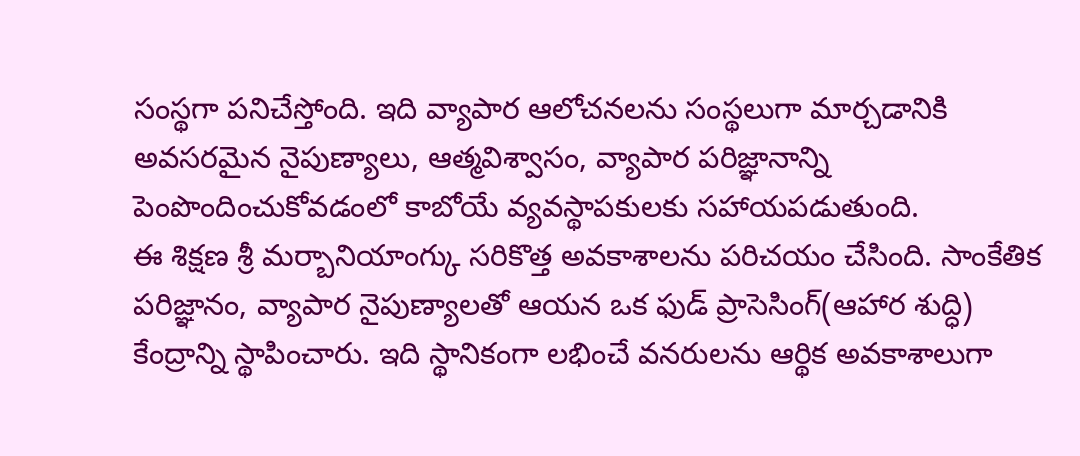సంస్థగా పనిచేస్తోంది. ఇది వ్యాపార ఆలోచనలను సంస్థలుగా మార్చడానికి అవసరమైన నైపుణ్యాలు, ఆత్మవిశ్వాసం, వ్యాపార పరిజ్ఞానాన్ని పెంపొందించుకోవడంలో కాబోయే వ్యవస్థాపకులకు సహాయపడుతుంది.
ఈ శిక్షణ శ్రీ మర్బానియాంగ్కు సరికొత్త అవకాశాలను పరిచయం చేసింది. సాంకేతిక పరిజ్ఞానం, వ్యాపార నైపుణ్యాలతో ఆయన ఒక ఫుడ్ ప్రాసెసింగ్(ఆహార శుద్ధి) కేంద్రాన్ని స్థాపించారు. ఇది స్థానికంగా లభించే వనరులను ఆర్థిక అవకాశాలుగా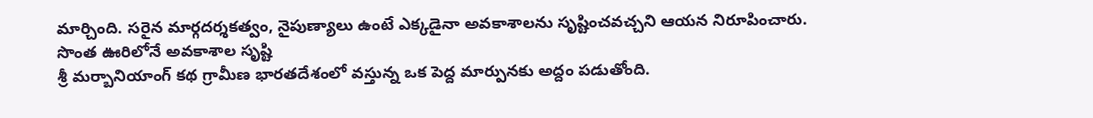మార్చింది. సరైన మార్గదర్శకత్వం, నైపుణ్యాలు ఉంటే ఎక్కడైనా అవకాశాలను సృష్టించవచ్చని ఆయన నిరూపించారు.
సొంత ఊరిలోనే అవకాశాల సృష్టి
శ్రీ మర్బానియాంగ్ కథ గ్రామీణ భారతదేశంలో వస్తున్న ఒక పెద్ద మార్పునకు అద్దం పడుతోంది.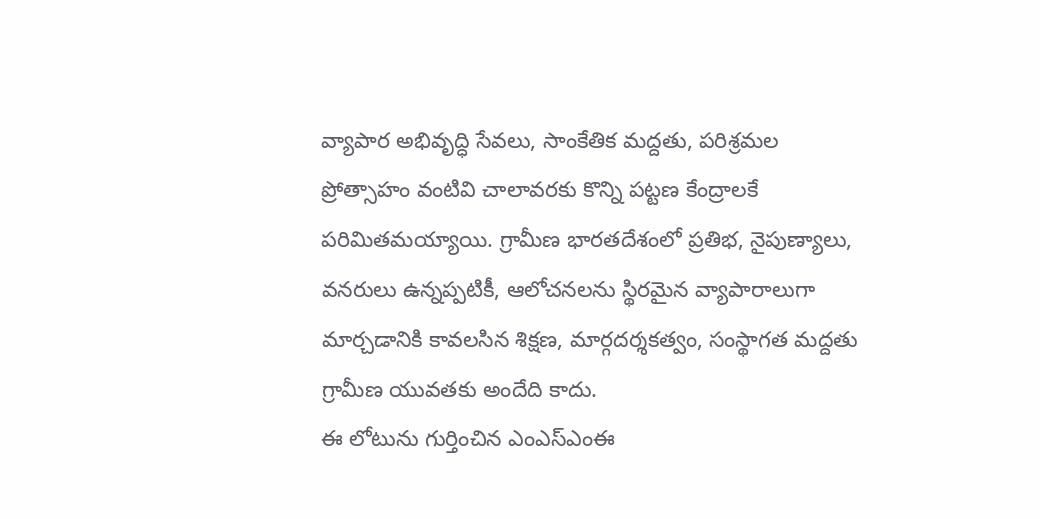వ్యాపార అభివృద్ధి సేవలు, సాంకేతిక మద్దతు, పరిశ్రమల ప్రోత్సాహం వంటివి చాలావరకు కొన్ని పట్టణ కేంద్రాలకే పరిమితమయ్యాయి. గ్రామీణ భారతదేశంలో ప్రతిభ, నైపుణ్యాలు, వనరులు ఉన్నప్పటికీ, ఆలోచనలను స్థిరమైన వ్యాపారాలుగా మార్చడానికి కావలసిన శిక్షణ, మార్గదర్శకత్వం, సంస్థాగత మద్దతు గ్రామీణ యువతకు అందేది కాదు.
ఈ లోటును గుర్తించిన ఎంఎస్ఎంఈ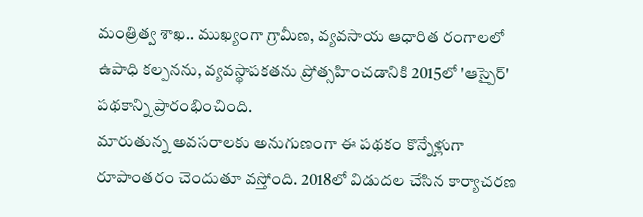మంత్రిత్వ శాఖ.. ముఖ్యంగా గ్రామీణ, వ్యవసాయ ఆధారిత రంగాలలో ఉపాధి కల్పనను, వ్యవస్థాపకతను ప్రోత్సహించడానికి 2015లో 'ఆస్పైర్' పథకాన్ని ప్రారంభించింది.
మారుతున్న అవసరాలకు అనుగుణంగా ఈ పథకం కొన్నేళ్లుగా రూపాంతరం చెందుతూ వస్తోంది. 2018లో విడుదల చేసిన కార్యాచరణ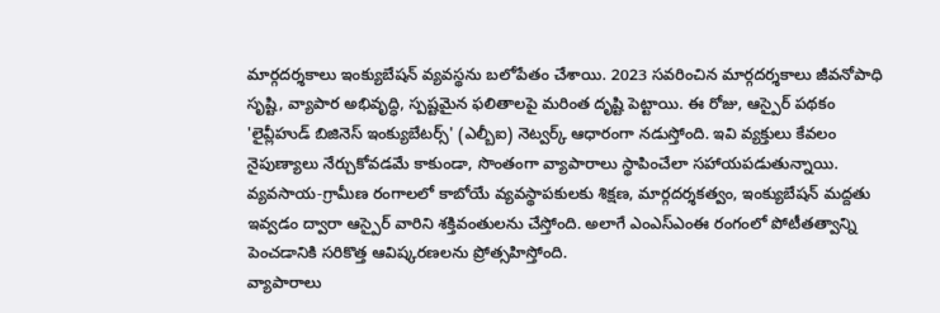మార్గదర్శకాలు ఇంక్యుబేషన్ వ్యవస్థను బలోపేతం చేశాయి. 2023 సవరించిన మార్గదర్శకాలు జీవనోపాధి సృష్టి, వ్యాపార అభివృద్ధి, స్పష్టమైన ఫలితాలపై మరింత దృష్టి పెట్టాయి. ఈ రోజు, ఆస్పైర్ పథకం 'లైవ్లీహుడ్ బిజినెస్ ఇంక్యుబేటర్స్' (ఎల్బీఐ) నెట్వర్క్ ఆధారంగా నడుస్తోంది. ఇవి వ్యక్తులు కేవలం నైపుణ్యాలు నేర్చుకోవడమే కాకుండా, సొంతంగా వ్యాపారాలు స్థాపించేలా సహాయపడుతున్నాయి.
వ్యవసాయ-గ్రామీణ రంగాలలో కాబోయే వ్యవస్థాపకులకు శిక్షణ, మార్గదర్శకత్వం, ఇంక్యుబేషన్ మద్దతు ఇవ్వడం ద్వారా ఆస్పైర్ వారిని శక్తివంతులను చేస్తోంది. అలాగే ఎంఎస్ఎంఈ రంగంలో పోటీతత్వాన్ని పెంచడానికి సరికొత్త ఆవిష్కరణలను ప్రోత్సహిస్తోంది.
వ్యాపారాలు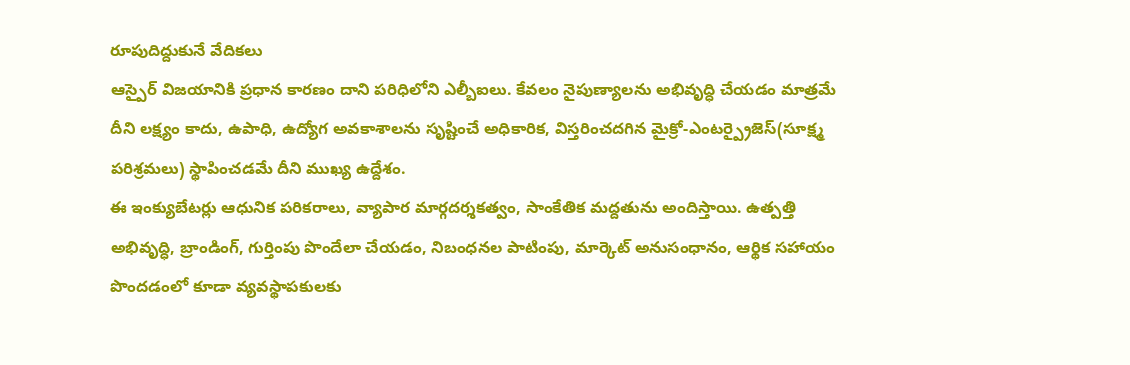రూపుదిద్దుకునే వేదికలు
ఆస్పైర్ విజయానికి ప్రధాన కారణం దాని పరిధిలోని ఎల్బీఐలు. కేవలం నైపుణ్యాలను అభివృద్ధి చేయడం మాత్రమే దీని లక్ష్యం కాదు, ఉపాధి, ఉద్యోగ అవకాశాలను సృష్టించే అధికారిక, విస్తరించదగిన మైక్రో-ఎంటర్ప్రైజెస్(సూక్ష్మ పరిశ్రమలు) స్థాపించడమే దీని ముఖ్య ఉద్దేశం.
ఈ ఇంక్యుబేటర్లు ఆధునిక పరికరాలు, వ్యాపార మార్గదర్శకత్వం, సాంకేతిక మద్దతును అందిస్తాయి. ఉత్పత్తి అభివృద్ధి, బ్రాండింగ్, గుర్తింపు పొందేలా చేయడం, నిబంధనల పాటింపు, మార్కెట్ అనుసంధానం, ఆర్థిక సహాయం పొందడంలో కూడా వ్యవస్థాపకులకు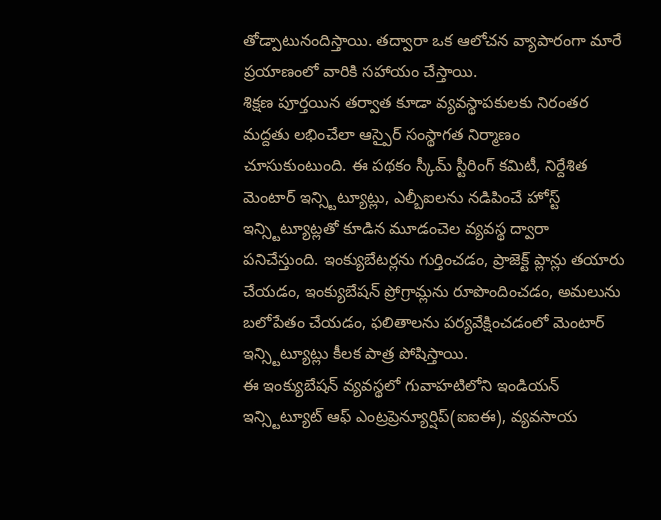తోడ్పాటునందిస్తాయి. తద్వారా ఒక ఆలోచన వ్యాపారంగా మారే ప్రయాణంలో వారికి సహాయం చేస్తాయి.
శిక్షణ పూర్తయిన తర్వాత కూడా వ్యవస్థాపకులకు నిరంతర మద్దతు లభించేలా ఆస్పైర్ సంస్థాగత నిర్మాణం చూసుకుంటుంది. ఈ పథకం స్కీమ్ స్టీరింగ్ కమిటీ, నిర్దేశిత మెంటార్ ఇన్స్టిట్యూట్లు, ఎల్బీఐలను నడిపించే హోస్ట్ ఇన్స్టిట్యూట్లతో కూడిన మూడంచెల వ్యవస్థ ద్వారా పనిచేస్తుంది. ఇంక్యుబేటర్లను గుర్తించడం, ప్రాజెక్ట్ ప్లాన్లు తయారు చేయడం, ఇంక్యుబేషన్ ప్రోగ్రామ్లను రూపొందించడం, అమలును బలోపేతం చేయడం, ఫలితాలను పర్యవేక్షించడంలో మెంటార్ ఇన్స్టిట్యూట్లు కీలక పాత్ర పోషిస్తాయి.
ఈ ఇంక్యుబేషన్ వ్యవస్థలో గువాహటిలోని ఇండియన్ ఇన్స్టిట్యూట్ ఆఫ్ ఎంట్రప్రెన్యూర్షిప్(ఐఐఈ), వ్యవసాయ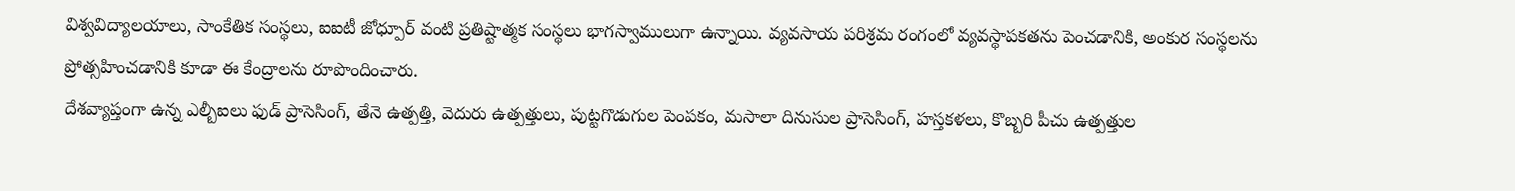విశ్వవిద్యాలయాలు, సాంకేతిక సంస్థలు, ఐఐటీ జోధ్పూర్ వంటి ప్రతిష్టాత్మక సంస్థలు భాగస్వాములుగా ఉన్నాయి. వ్యవసాయ పరిశ్రమ రంగంలో వ్యవస్థాపకతను పెంచడానికి, అంకుర సంస్థలను ప్రోత్సహించడానికి కూడా ఈ కేంద్రాలను రూపొందించారు.
దేశవ్యాప్తంగా ఉన్న ఎల్బీఐలు ఫుడ్ ప్రాసెసింగ్, తేనె ఉత్పత్తి, వెదురు ఉత్పత్తులు, పుట్టగొడుగుల పెంపకం, మసాలా దినుసుల ప్రాసెసింగ్, హస్తకళలు, కొబ్బరి పీచు ఉత్పత్తుల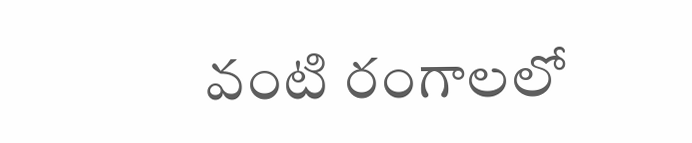వంటి రంగాలలో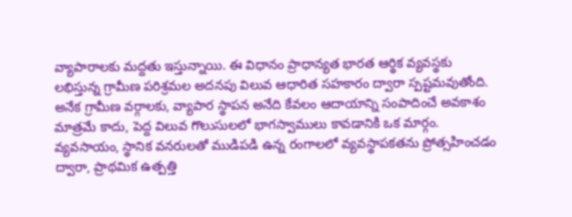వ్యాపారాలకు మద్దతు ఇస్తున్నాయి. ఈ విధానం ప్రాధాన్యత భారత ఆర్థిక వ్యవస్థకు లభిస్తున్న గ్రామీణ పరిశ్రమల అదనపు విలువ ఆధారిత సహకారం ద్వారా స్పష్టమవుతోంది. అనేక గ్రామీణ వర్గాలకు, వ్యాపార స్థాపన అనేది కేవలం ఆదాయాన్ని సంపాదించే అవకాశం మాత్రమే కాదు, పెద్ద విలువ గొలుసులలో భాగస్వాములు కావడానికి ఒక మార్గం. వ్యవసాయం, స్థానిక వనరులతో ముడిపడి ఉన్న రంగాలలో వ్యవస్థాపకతను ప్రోత్సహించడం ద్వారా, ప్రాథమిక ఉత్పత్తి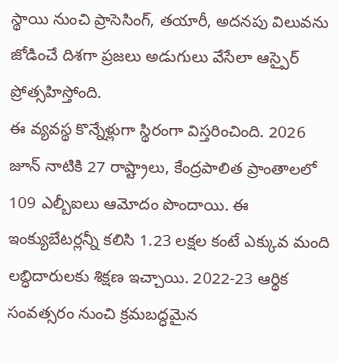స్థాయి నుంచి ప్రాసెసింగ్, తయారీ, అదనపు విలువను జోడించే దిశగా ప్రజలు అడుగులు వేసేలా ఆస్పైర్ ప్రోత్సహిస్తోంది.
ఈ వ్యవస్థ కొన్నేళ్లుగా స్థిరంగా విస్తరించింది. 2026 జూన్ నాటికి 27 రాష్ట్రాలు, కేంద్రపాలిత ప్రాంతాలలో 109 ఎల్బీఐలు ఆమోదం పొందాయి. ఈ ఇంక్యుబేటర్లన్నీ కలిసి 1.23 లక్షల కంటే ఎక్కువ మంది లబ్ధిదారులకు శిక్షణ ఇచ్చాయి. 2022-23 ఆర్థిక సంవత్సరం నుంచి క్రమబద్ధమైన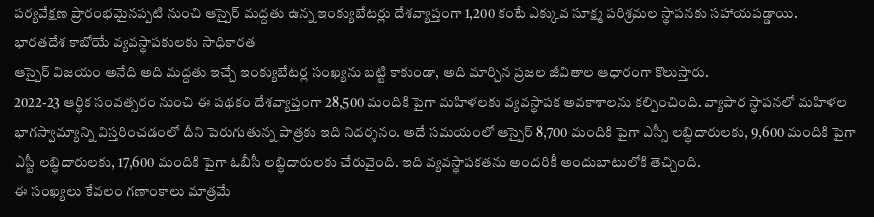పర్యవేక్షణ ప్రారంభమైనప్పటి నుంచి ఆస్పైర్ మద్దతు ఉన్న ఇంక్యుబేటర్లు దేశవ్యాప్తంగా 1,200 కంటే ఎక్కువ సూక్ష్మ పరిశ్రమల స్థాపనకు సహాయపడ్డాయి.
భారతదేశ కాబోయే వ్యవస్థాపకులకు సాధికారత
ఆస్పైర్ విజయం అనేది అది మద్దతు ఇచ్చే ఇంక్యుబేటర్ల సంఖ్యను బట్టి కాకుండా, అది మార్చిన ప్రజల జీవితాల ఆధారంగా కొలుస్తారు.
2022-23 ఆర్థిక సంవత్సరం నుంచి ఈ పథకం దేశవ్యాప్తంగా 28,500 మందికి పైగా మహిళలకు వ్యవస్థాపక అవకాశాలను కల్పించింది. వ్యాపార స్థాపనలో మహిళల భాగస్వామ్యాన్ని విస్తరించడంలో దీని పెరుగుతున్న పాత్రకు ఇది నిదర్శనం. అదే సమయంలో ఆస్పైర్ 8,700 మందికి పైగా ఎస్సీ లబ్ధిదారులకు, 9,600 మందికి పైగా ఎస్టీ లబ్ధిదారులకు, 17,600 మందికి పైగా ఓబీసీ లబ్ధిదారులకు చేరువైంది. ఇది వ్యవస్థాపకతను అందరికీ అందుబాటులోకి తెచ్చింది.
ఈ సంఖ్యలు కేవలం గణాంకాలు మాత్రమే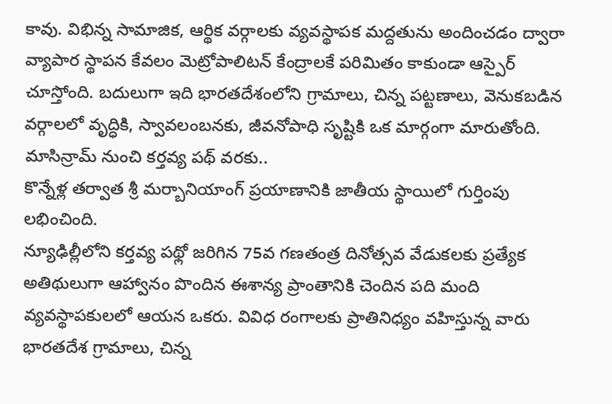కావు. విభిన్న సామాజిక, ఆర్థిక వర్గాలకు వ్యవస్థాపక మద్దతును అందించడం ద్వారా వ్యాపార స్థాపన కేవలం మెట్రోపాలిటన్ కేంద్రాలకే పరిమితం కాకుండా ఆస్పైర్ చూస్తోంది. బదులుగా ఇది భారతదేశంలోని గ్రామాలు, చిన్న పట్టణాలు, వెనుకబడిన వర్గాలలో వృద్ధికి, స్వావలంబనకు, జీవనోపాధి సృష్టికి ఒక మార్గంగా మారుతోంది.
మాసిన్రామ్ నుంచి కర్తవ్య పథ్ వరకు..
కొన్నేళ్ల తర్వాత శ్రీ మర్బానియాంగ్ ప్రయాణానికి జాతీయ స్థాయిలో గుర్తింపు లభించింది.
న్యూఢిల్లీలోని కర్తవ్య పథ్లో జరిగిన 75వ గణతంత్ర దినోత్సవ వేడుకలకు ప్రత్యేక అతిథులుగా ఆహ్వానం పొందిన ఈశాన్య ప్రాంతానికి చెందిన పది మంది వ్యవస్థాపకులలో ఆయన ఒకరు. వివిధ రంగాలకు ప్రాతినిధ్యం వహిస్తున్న వారు భారతదేశ గ్రామాలు, చిన్న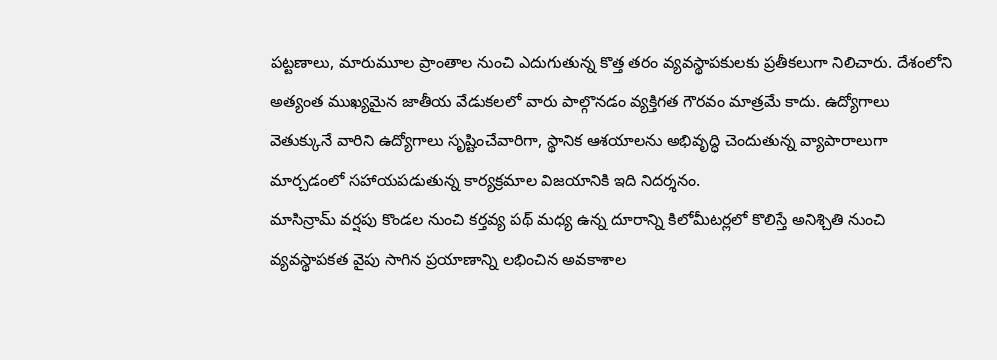పట్టణాలు, మారుమూల ప్రాంతాల నుంచి ఎదుగుతున్న కొత్త తరం వ్యవస్థాపకులకు ప్రతీకలుగా నిలిచారు. దేశంలోని అత్యంత ముఖ్యమైన జాతీయ వేడుకలలో వారు పాల్గొనడం వ్యక్తిగత గౌరవం మాత్రమే కాదు. ఉద్యోగాలు వెతుక్కునే వారిని ఉద్యోగాలు సృష్టించేవారిగా, స్థానిక ఆశయాలను అభివృద్ధి చెందుతున్న వ్యాపారాలుగా మార్చడంలో సహాయపడుతున్న కార్యక్రమాల విజయానికి ఇది నిదర్శనం.
మాసిన్రామ్ వర్షపు కొండల నుంచి కర్తవ్య పథ్ మధ్య ఉన్న దూరాన్ని కిలోమీటర్లలో కొలిస్తే అనిశ్చితి నుంచి వ్యవస్థాపకత వైపు సాగిన ప్రయాణాన్ని లభించిన అవకాశాల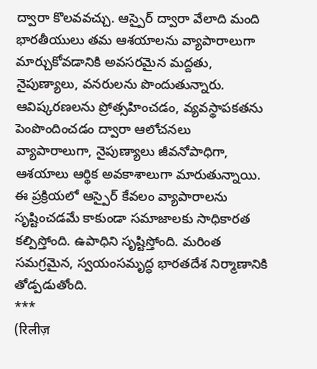ద్వారా కొలవవచ్చు. ఆస్పైర్ ద్వారా వేలాది మంది భారతీయులు తమ ఆశయాలను వ్యాపారాలుగా మార్చుకోవడానికి అవసరమైన మద్దతు, నైపుణ్యాలు, వనరులను పొందుతున్నారు. ఆవిష్కరణలను ప్రోత్సహించడం, వ్యవస్థాపకతను పెంపొందించడం ద్వారా ఆలోచనలు వ్యాపారాలుగా, నైపుణ్యాలు జీవనోపాధిగా, ఆశయాలు ఆర్థిక అవకాశాలుగా మారుతున్నాయి.
ఈ ప్రక్రియలో ఆస్పైర్ కేవలం వ్యాపారాలను సృష్టించడమే కాకుండా సమాజాలకు సాధికారత కల్పిస్తోంది. ఉపాధిని సృష్టిస్తోంది. మరింత సమగ్రమైన, స్వయంసమృద్ధ భారతదేశ నిర్మాణానికి తోడ్పడుతోంది.
***
(रिलीज़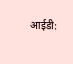आईडी: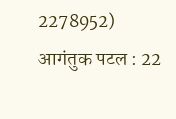2278952)
आगंतुक पटल : 22